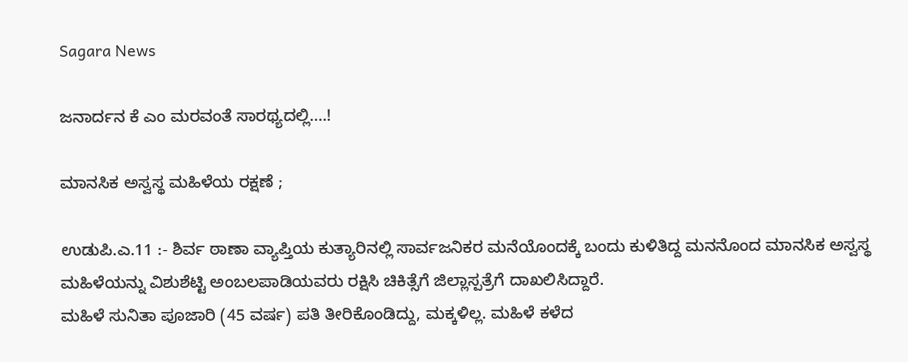Sagara News

ಜನಾರ್ದನ ಕೆ ಎಂ ಮರವಂತೆ ಸಾರಥ್ಯದಲ್ಲಿ….!

ಮಾನಸಿಕ ಅಸ್ವಸ್ಥ ಮಹಿಳೆಯ ರಕ್ಷಣೆ ;

ಉಡುಪಿ.ಎ.11 :- ಶಿರ್ವ ಠಾಣಾ ವ್ಯಾಪ್ತಿಯ ಕುತ್ಯಾರಿನಲ್ಲಿ ಸಾರ್ವಜನಿಕರ ಮನೆಯೊಂದಕ್ಕೆ ಬಂದು ಕುಳಿತಿದ್ದ ಮನನೊಂದ ಮಾನಸಿಕ ಅಸ್ವಸ್ಥ ಮಹಿಳೆಯನ್ನು ವಿಶುಶೆಟ್ಟಿ ಅಂಬಲಪಾಡಿಯವರು ರಕ್ಷಿಸಿ ಚಿಕಿತ್ಸೆಗೆ ಜಿಲ್ಲಾಸ್ಪತ್ರೆಗೆ ದಾಖಲಿಸಿದ್ದಾರೆ.
ಮಹಿಳೆ ಸುನಿತಾ ಪೂಜಾರಿ (45 ವರ್ಷ) ಪತಿ ತೀರಿಕೊಂಡಿದ್ದು, ಮಕ್ಕಳಿಲ್ಲ. ಮಹಿಳೆ ಕಳೆದ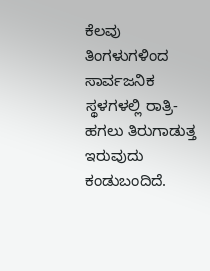ಕೆಲವು ತಿಂಗಳುಗಳಿಂದ ಸಾರ್ವಜನಿಕ ಸ್ಥಳಗಳಲ್ಲಿ ರಾತ್ರಿ-ಹಗಲು ತಿರುಗಾಡುತ್ತ ಇರುವುದು ಕಂಡುಬಂದಿದೆ.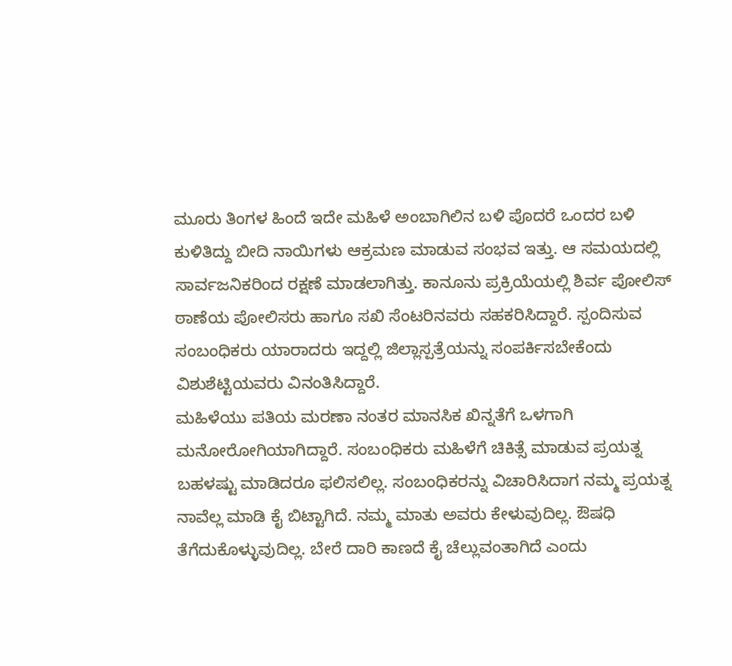ಮೂರು ತಿಂಗಳ ಹಿಂದೆ ಇದೇ ಮಹಿಳೆ ಅಂಬಾಗಿಲಿನ ಬಳಿ ಪೊದರೆ ಒಂದರ ಬಳಿ ಕುಳಿತಿದ್ದು ಬೀದಿ ನಾಯಿಗಳು ಆಕ್ರಮಣ ಮಾಡುವ ಸಂಭವ ಇತ್ತು. ಆ ಸಮಯದಲ್ಲಿ ಸಾರ್ವಜನಿಕರಿಂದ ರಕ್ಷಣೆ ಮಾಡಲಾಗಿತ್ತು. ಕಾನೂನು ಪ್ರಕ್ರಿಯೆಯಲ್ಲಿ ಶಿರ್ವ ಪೋಲಿಸ್ ಠಾಣೆಯ ಪೋಲಿಸರು ಹಾಗೂ ಸಖಿ ಸೆಂಟರಿನವರು ಸಹಕರಿಸಿದ್ದಾರೆ. ಸ್ಪಂದಿಸುವ ಸಂಬಂಧಿಕರು ಯಾರಾದರು ಇದ್ದಲ್ಲಿ ಜಿಲ್ಲಾಸ್ಪತ್ರೆಯನ್ನು ಸಂಪರ್ಕಿಸಬೇಕೆಂದು ವಿಶುಶೆಟ್ಟಿಯವರು ವಿನಂತಿಸಿದ್ದಾರೆ.
ಮಹಿಳೆಯು ಪತಿಯ ಮರಣಾ ನಂತರ ಮಾನಸಿಕ ಖಿನ್ನತೆಗೆ ಒಳಗಾಗಿ ಮನೋರೋಗಿಯಾಗಿದ್ದಾರೆ. ಸಂಬಂಧಿಕರು ಮಹಿಳೆಗೆ ಚಿಕಿತ್ಸೆ ಮಾಡುವ ಪ್ರಯತ್ನ ಬಹಳಷ್ಟು ಮಾಡಿದರೂ ಫಲಿಸಲಿಲ್ಲ. ಸಂಬಂಧಿಕರನ್ನು ವಿಚಾರಿಸಿದಾಗ ನಮ್ಮ ಪ್ರಯತ್ನ ನಾವೆಲ್ಲ ಮಾಡಿ ಕೈ ಬಿಟ್ಟಾಗಿದೆ. ನಮ್ಮ ಮಾತು ಅವರು ಕೇಳುವುದಿಲ್ಲ. ಔಷಧಿ ತೆಗೆದುಕೊಳ್ಳುವುದಿಲ್ಲ. ಬೇರೆ ದಾರಿ ಕಾಣದೆ ಕೈ ಚೆಲ್ಲುವಂತಾಗಿದೆ ಎಂದು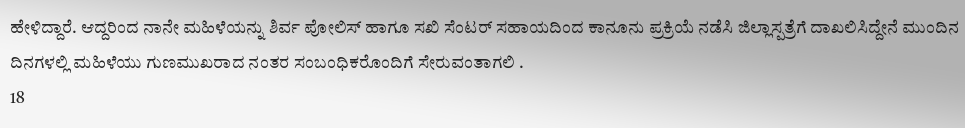ಹೇಳಿದ್ದಾರೆ. ಆದ್ದರಿಂದ ನಾನೇ ಮಹಿಳೆಯನ್ನು ಶಿರ್ವ ಪೋಲಿಸ್ ಹಾಗೂ ಸಖಿ ಸೆಂಟ‌ರ್ ಸಹಾಯದಿಂದ ಕಾನೂನು ಪ್ರಕ್ರಿಯೆ ನಡೆಸಿ ಜಿಲ್ಲಾಸ್ಪತ್ರೆಗೆ ದಾಖಲಿಸಿದ್ದೇನೆ ಮುಂದಿನ ದಿನಗಳಲ್ಲಿ ಮಹಿಳೆಯು ಗುಣಮುಖರಾದ ನಂತರ ಸಂಬಂಧಿಕರೊಂದಿಗೆ ಸೇರುವಂತಾಗಲಿ .
18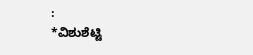:
*ವಿಶುಶೆಟ್ಟಿ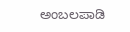ಅಂಬಲಪಾಡಿ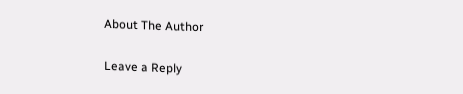About The Author

Leave a Reply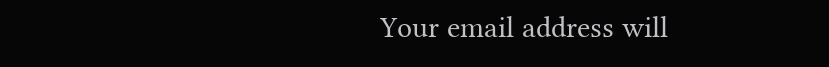Your email address will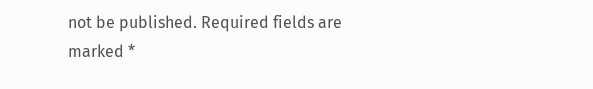not be published. Required fields are marked *